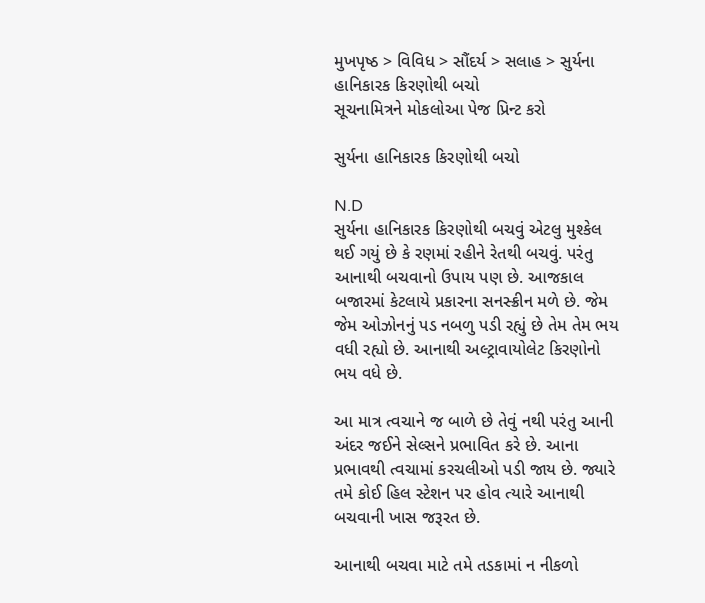મુખપૃષ્ઠ > વિવિધ > સૌંદર્ય > સલાહ > સુર્યના હાનિકારક કિરણોથી બચો
સૂચનામિત્રને મોકલોઆ પેજ પ્રિન્ટ કરો

સુર્યના હાનિકારક કિરણોથી બચો

N.D
સુર્યના હાનિકારક કિરણોથી બચવું એટલુ મુશ્કેલ થઈ ગયું છે કે રણમાં રહીને રેતથી બચવું. પરંતુ આનાથી બચવાનો ઉપાય પણ છે. આજકાલ બજારમાં કેટલાયે પ્રકારના સનસ્ક્રીન મળે છે. જેમ જેમ ઓઝોનનું પડ નબળુ પડી રહ્યું છે તેમ તેમ ભય વધી રહ્યો છે. આનાથી અલ્ટ્રાવાયોલેટ કિરણોનો ભય વધે છે.

આ માત્ર ત્વચાને જ બાળે છે તેવું નથી પરંતુ આની અંદર જઈને સેલ્સને પ્રભાવિત કરે છે. આના પ્રભાવથી ત્વચામાં કરચલીઓ પડી જાય છે. જ્યારે તમે કોઈ હિલ સ્ટેશન પર હોવ ત્યારે આનાથી બચવાની ખાસ જરૂરત છે.

આનાથી બચવા માટે તમે તડકામાં ન નીકળો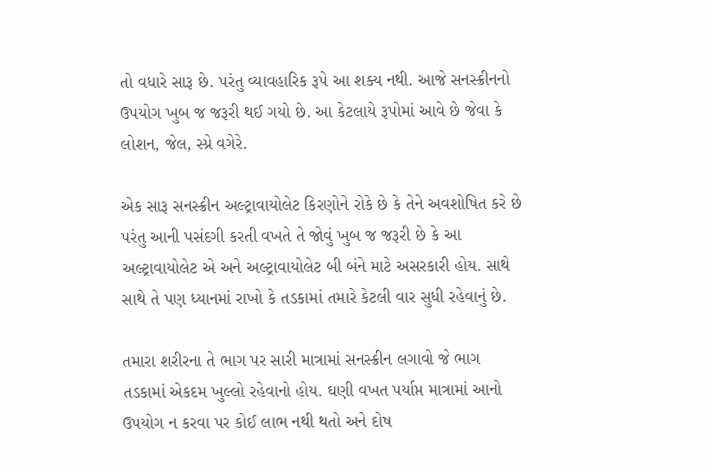તો વધારે સારૂ છે. પરંતુ વ્યાવહારિક રૂપે આ શક્ય નથી. આજે સનસ્ક્રીનનો ઉપયોગ ખુબ જ જરૂરી થઈ ગયો છે. આ કેટલાયે રૂપોમાં આવે છે જેવા કે લોશન, જેલ, સ્પ્રે વગેરે.

એક સારૂ સનસ્ક્રીન અલ્ટ્રાવાયોલેટ કિરણોને રોકે છે કે તેને અવશોષિત કરે છે પરંતુ આની પસંદગી કરતી વખતે તે જોવું ખુબ જ જરૂરી છે કે આ અલ્ટ્રાવાયોલેટ એ અને અલ્ટ્રાવાયોલેટ બી બંને માટે અસરકારી હોય. સાથે સાથે તે પણ ધ્યાનમાં રાખો કે તડકામાં તમારે કેટલી વાર સુધી રહેવાનું છે.

તમારા શરીરના તે ભાગ પર સારી માત્રામાં સનસ્ક્રીન લગાવો જે ભાગ તડકામાં એકદમ ખુલ્લો રહેવાનો હોય. ઘણી વખત પર્યાપ્ત માત્રામાં આનો ઉપયોગ ન કરવા પર કોઈ લાભ નથી થતો અને દોષ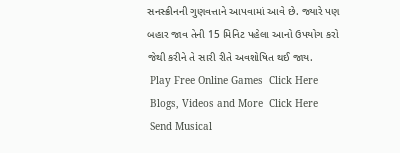સનસ્ક્રીનની ગુણવત્તાને આપવામાં આવે છે. જ્યારે પણ બહાર જાવ તેની 15 મિનિટ પહેલા આનો ઉપયોગ કરો જેથી કરીને તે સારી રીતે અવશોષિત થઈ જાય.
 Play Free Online Games  Click Here
 Blogs, Videos and More  Click Here
 Send Musical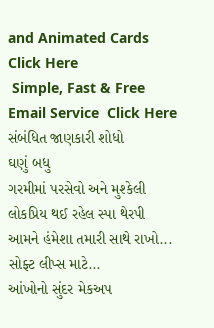and Animated Cards  Click Here
 Simple, Fast & Free Email Service  Click Here
સંબંધિત જાણકારી શોધો
ઘણું બધુ
ગરમીમાં પરસેવો અને મુશ્કેલી
લોકપ્રિય થઈ રહેલ સ્પા થેરપી
આમને હંમેશા તમારી સાથે રાખો...
સોફ્ટ લીપ્સ માટે...
આંખોનો સુંદર મેકઅપ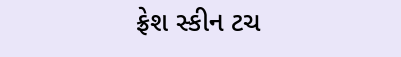ફ્રેશ સ્કીન ટચ